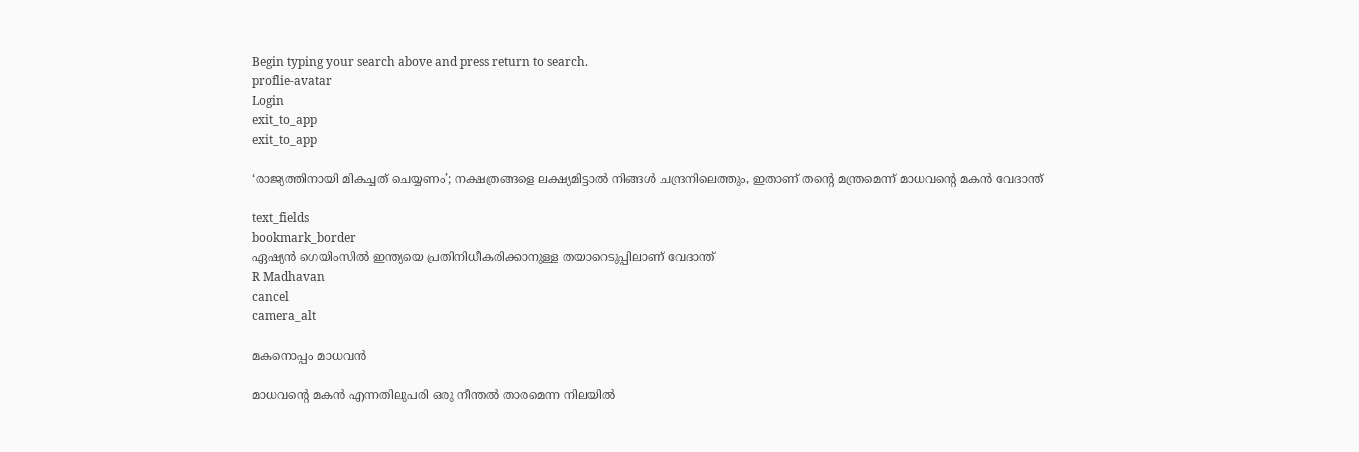Begin typing your search above and press return to search.
proflie-avatar
Login
exit_to_app
exit_to_app

‘രാജ്യത്തിനായി മികച്ചത് ചെയ്യണം’; നക്ഷത്രങ്ങളെ ലക്ഷ്യമിട്ടാൽ നിങ്ങൾ ചന്ദ്രനിലെത്തും, ഇതാണ് തന്‍റെ മന്ത്രമെന്ന് മാധവന്‍റെ മകൻ വേദാന്ത്

text_fields
bookmark_border
ഏഷ്യൻ ഗെയിംസിൽ ഇന്ത്യയെ പ്രതിനിധീകരിക്കാനുള്ള തയാറെടുപ്പിലാണ് വേദാന്ത്
R Madhavan
cancel
camera_alt

മകനൊപ്പം മാധവൻ

മാധവന്റെ മകൻ എന്നതിലുപരി ഒരു നീന്തൽ താരമെന്ന നിലയിൽ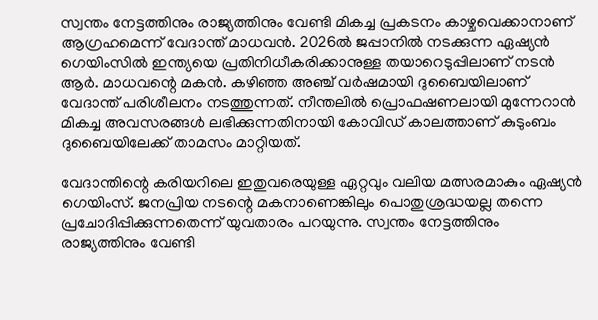സ്വന്തം നേട്ടത്തിനും രാജ്യത്തിനും വേണ്ടി മികച്ച പ്രകടനം കാഴ്ചവെക്കാനാണ് ആഗ്രഹമെന്ന് വേദാന്ത് മാധവൻ. 2026ൽ ജപ്പാനിൽ നടക്കുന്ന ഏഷ്യൻ ഗെയിംസിൽ ഇന്ത്യയെ പ്രതിനിധീകരിക്കാനുള്ള തയാറെടുപ്പിലാണ് നടൻ ആർ. മാധവന്റെ മകൻ. കഴിഞ്ഞ അഞ്ച് വർഷമായി ദുബൈയിലാണ് വേദാന്ത് പരിശീലനം നടത്തുന്നത്. നീന്തലിൽ പ്രൊഫഷണലായി മുന്നേറാൻ മികച്ച അവസരങ്ങൾ ലഭിക്കുന്നതിനായി കോവിഡ് കാലത്താണ് കുടുംബം ദുബൈയിലേക്ക് താമസം മാറ്റിയത്.

വേദാന്തിന്റെ കരിയറിലെ ഇതുവരെയുള്ള ഏറ്റവും വലിയ മത്സരമാകും ഏഷ്യൻ ഗെയിംസ്. ജനപ്രിയ നടന്റെ മകനാണെങ്കിലും പൊതുശ്രദ്ധയല്ല തന്നെ പ്രചോദിപ്പിക്കുന്നതെന്ന് യുവതാരം പറയുന്നു. സ്വന്തം നേട്ടത്തിനും രാജ്യത്തിനും വേണ്ടി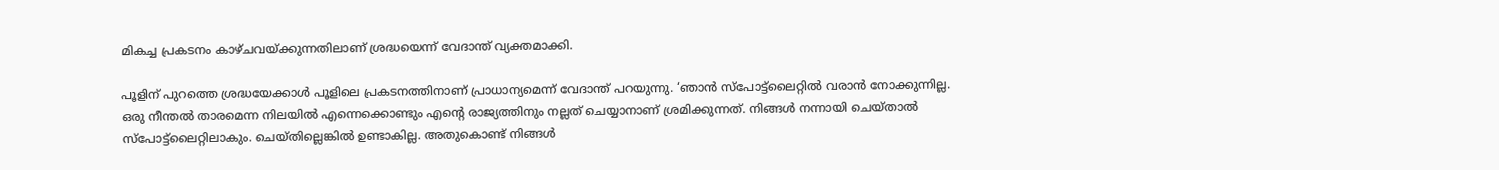മികച്ച പ്രകടനം കാഴ്ചവയ്ക്കുന്നതിലാണ് ശ്രദ്ധയെന്ന് വേദാന്ത് വ്യക്തമാക്കി.

പൂളിന് പുറത്തെ ശ്രദ്ധയേക്കാൾ പൂളിലെ പ്രകടനത്തിനാണ് പ്രാധാന്യമെന്ന് വേദാന്ത് പറയുന്നു. ‘ഞാൻ സ്പോട്ട്‌ലൈറ്റിൽ വരാൻ നോക്കുന്നില്ല. ഒരു നീന്തൽ താരമെന്ന നിലയിൽ എന്നെക്കൊണ്ടും എന്റെ രാജ്യത്തിനും നല്ലത് ചെയ്യാനാണ് ശ്രമിക്കുന്നത്. നിങ്ങൾ നന്നായി ചെയ്താൽ സ്പോട്ട്‌ലൈറ്റിലാകും. ചെയ്തില്ലെങ്കിൽ ഉണ്ടാകില്ല. അതുകൊണ്ട് നിങ്ങൾ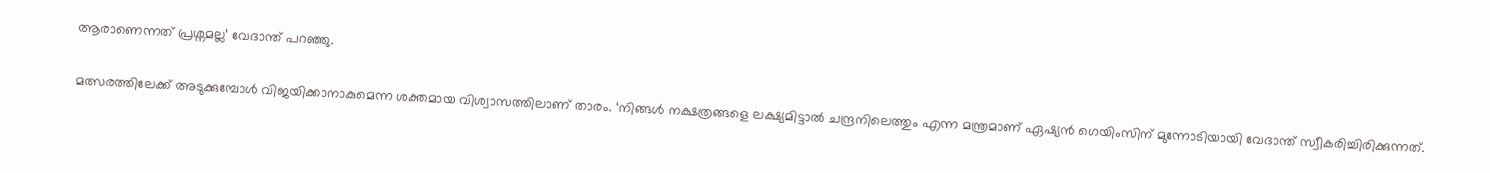ആരാണെന്നത് പ്രശ്നമല്ല’ വേദാന്ത് പറഞ്ഞു.

മത്സരത്തിലേക്ക് അടുക്കുമ്പോൾ വിജയിക്കാനാകുമെന്ന ശക്തമായ വിശ്വാസത്തിലാണ് താരം. ‘നിങ്ങൾ നക്ഷത്രങ്ങളെ ലക്ഷ്യമിട്ടാൽ ചന്ദ്രനിലെത്തും എന്ന മന്ത്രമാണ് ഏഷ്യൻ ഗെയിംസിന് മുന്നോടിയായി വേദാന്ത് സ്വീകരിച്ചിരിക്കുന്നത്.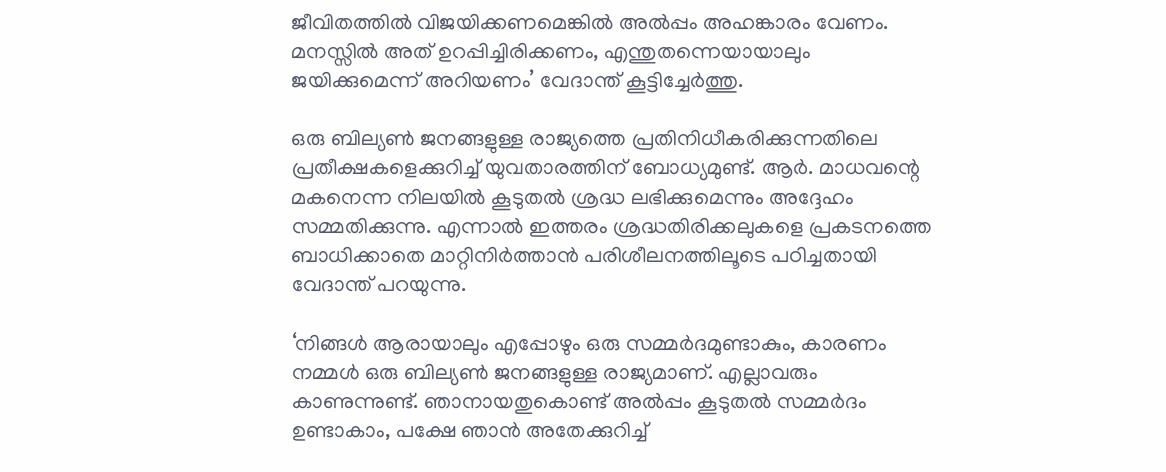ജീവിതത്തിൽ വിജയിക്കണമെങ്കിൽ അൽപ്പം അഹങ്കാരം വേണം. മനസ്സിൽ അത് ഉറപ്പിച്ചിരിക്കണം, എന്തുതന്നെയായാലും ജയിക്കുമെന്ന് അറിയണം’ വേദാന്ത് കൂട്ടിച്ചേർത്തു.

ഒരു ബില്യൺ ജനങ്ങളുള്ള രാജ്യത്തെ പ്രതിനിധീകരിക്കുന്നതിലെ പ്രതീക്ഷകളെക്കുറിച്ച് യുവതാരത്തിന് ബോധ്യമുണ്ട്. ആർ. മാധവന്റെ മകനെന്ന നിലയിൽ കൂടുതൽ ശ്രദ്ധ ലഭിക്കുമെന്നും അദ്ദേഹം സമ്മതിക്കുന്നു. എന്നാൽ ഇത്തരം ശ്രദ്ധതിരിക്കലുകളെ പ്രകടനത്തെ ബാധിക്കാതെ മാറ്റിനിർത്താൻ പരിശീലനത്തിലൂടെ പഠിച്ചതായി വേദാന്ത് പറയുന്നു.

‘നിങ്ങൾ ആരായാലും എപ്പോഴും ഒരു സമ്മർദമുണ്ടാകും, കാരണം നമ്മൾ ഒരു ബില്യൺ ജനങ്ങളുള്ള രാജ്യമാണ്. എല്ലാവരും കാണുന്നുണ്ട്. ഞാനായതുകൊണ്ട് അൽപ്പം കൂടുതൽ സമ്മർദം ഉണ്ടാകാം, പക്ഷേ ഞാൻ അതേക്കുറിച്ച്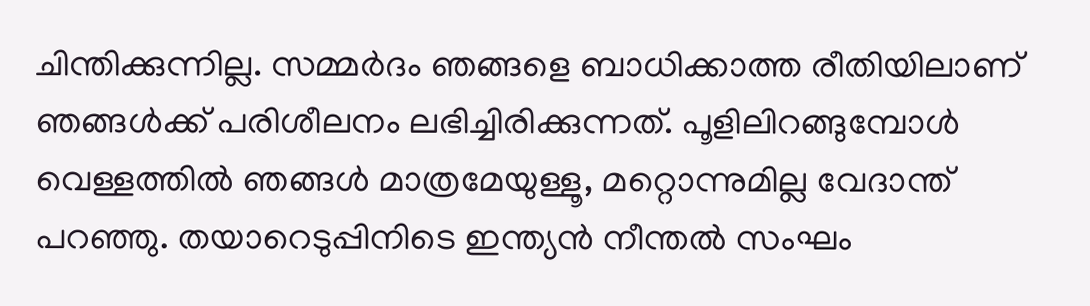ചിന്തിക്കുന്നില്ല. സമ്മർദം ഞങ്ങളെ ബാധിക്കാത്ത രീതിയിലാണ് ഞങ്ങൾക്ക് പരിശീലനം ലഭിച്ചിരിക്കുന്നത്. പൂളിലിറങ്ങുമ്പോൾ വെള്ളത്തിൽ ഞങ്ങൾ മാത്രമേയുള്ളൂ, മറ്റൊന്നുമില്ല വേദാന്ത് പറഞ്ഞു. തയാറെടുപ്പിനിടെ ഇന്ത്യൻ നീന്തൽ സംഘം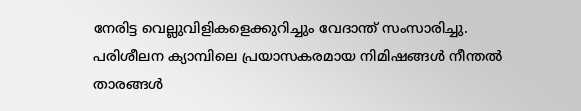നേരിട്ട വെല്ലുവിളികളെക്കുറിച്ചും വേദാന്ത് സംസാരിച്ചു. പരിശീലന ക്യാമ്പിലെ പ്രയാസകരമായ നിമിഷങ്ങൾ നീന്തൽ താരങ്ങൾ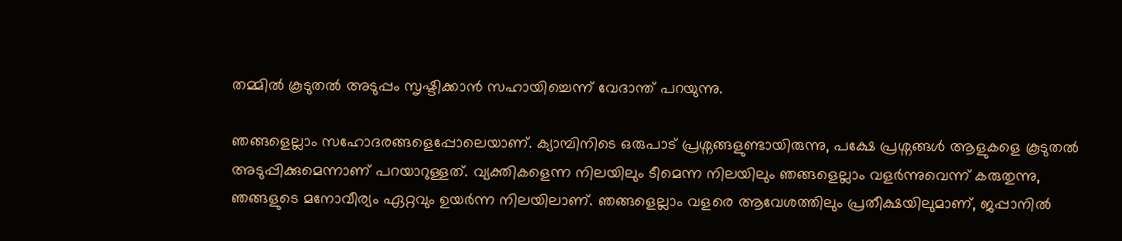തമ്മിൽ കൂടുതൽ അടുപ്പം സൃഷ്ടിക്കാൻ സഹായിച്ചെന്ന് വേദാന്ത് പറയുന്നു.

ഞങ്ങളെല്ലാം സഹോദരങ്ങളെപ്പോലെയാണ്. ക്യാമ്പിനിടെ ഒരുപാട് പ്രശ്നങ്ങളുണ്ടായിരുന്നു, പക്ഷേ പ്രശ്നങ്ങൾ ആളുകളെ കൂടുതൽ അടുപ്പിക്കുമെന്നാണ് പറയാറുള്ളത്. വ്യക്തികളെന്ന നിലയിലും ടീമെന്ന നിലയിലും ഞങ്ങളെല്ലാം വളർന്നുവെന്ന് കരുതുന്നു, ഞങ്ങളുടെ മനോവീര്യം ഏറ്റവും ഉയർന്ന നിലയിലാണ്. ഞങ്ങളെല്ലാം വളരെ ആവേശത്തിലും പ്രതീക്ഷയിലുമാണ്, ജപ്പാനിൽ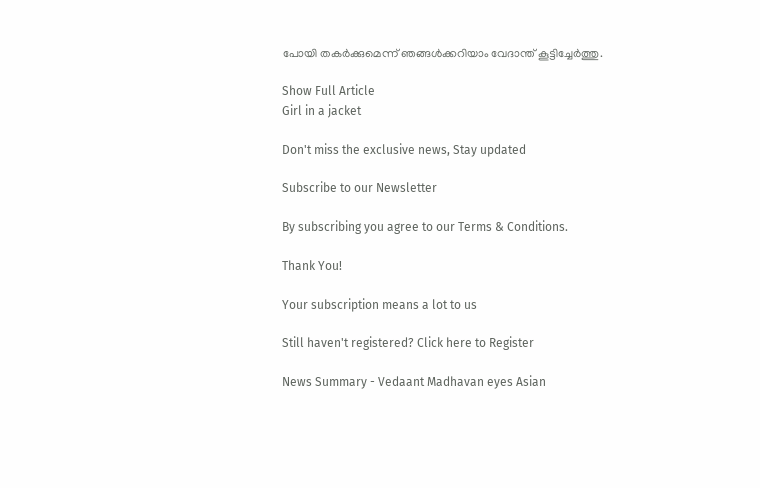പോയി തകർക്കുമെന്ന് ഞങ്ങൾക്കറിയാം വേദാന്ത് കൂട്ടിച്ചേർത്തു.

Show Full Article
Girl in a jacket

Don't miss the exclusive news, Stay updated

Subscribe to our Newsletter

By subscribing you agree to our Terms & Conditions.

Thank You!

Your subscription means a lot to us

Still haven't registered? Click here to Register

News Summary - Vedaant Madhavan eyes Asian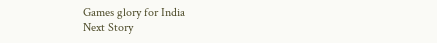Games glory for India
Next Story